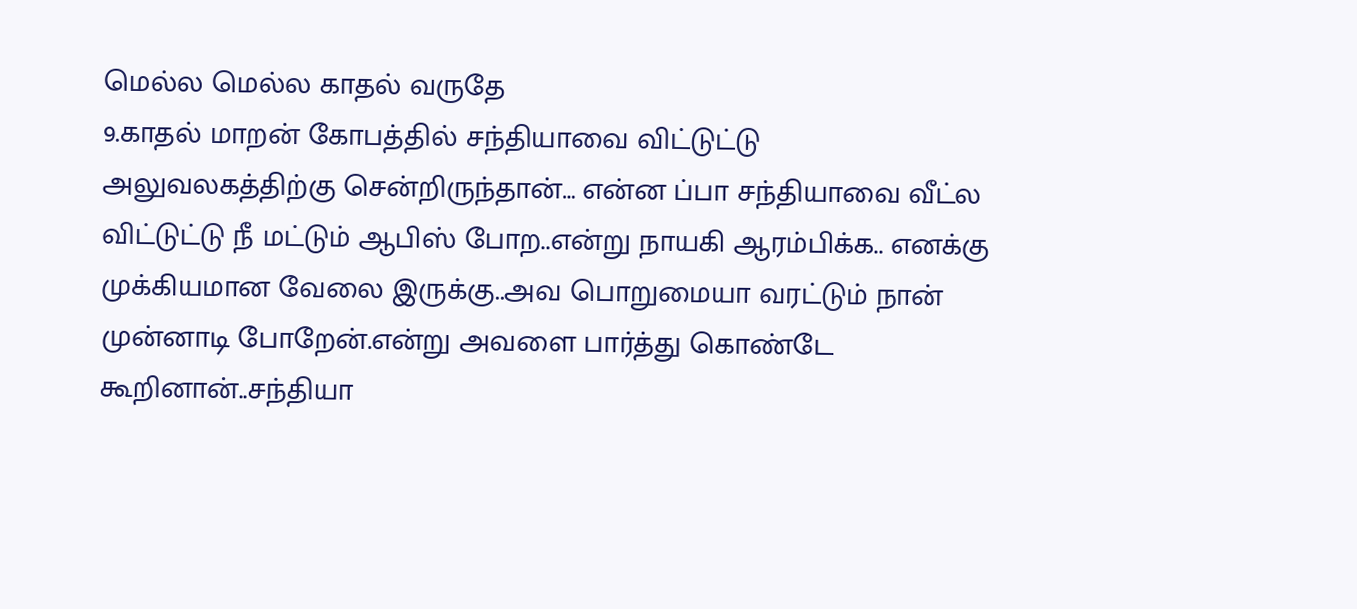மெல்ல மெல்ல காதல் வருதே
9.காதல் மாறன் கோபத்தில் சந்தியாவை விட்டுட்டு அலுவலகத்திற்கு சென்றிருந்தான்… என்ன ப்பா சந்தியாவை வீட்ல விட்டுட்டு நீ மட்டும் ஆபிஸ் போற..என்று நாயகி ஆரம்பிக்க.. எனக்கு முக்கியமான வேலை இருக்கு..அவ பொறுமையா வரட்டும் நான் முன்னாடி போறேன்.என்று அவளை பார்த்து கொண்டே கூறினான்..சந்தியா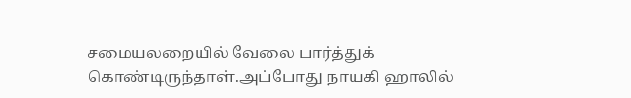சமையலறையில் வேலை பார்த்துக் கொண்டிருந்தாள்.அப்போது நாயகி ஹாலில்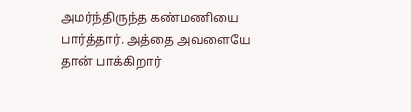அமர்ந்திருந்த கண்மணியை பார்த்தார். அத்தை அவளையே தான் பாக்கிறார்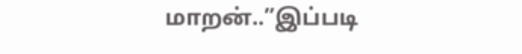மாறன்..”இப்படி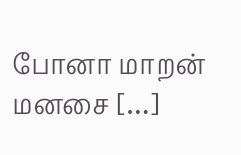போனா மாறன் மனசை […]